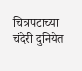चित्रपटाच्या चंदेरी दुनियेत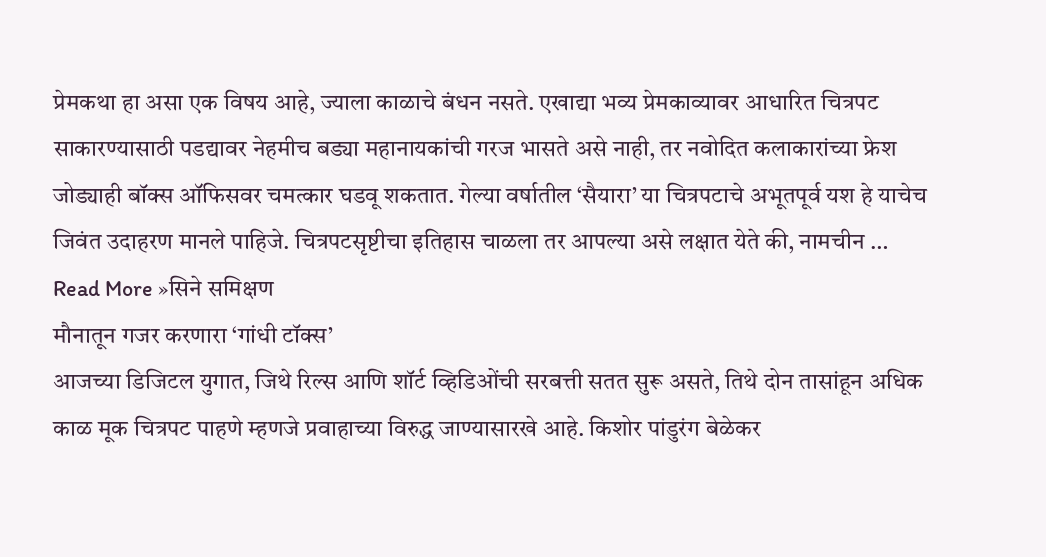प्रेमकथा हा असा एक विषय आहे, ज्याला काळाचे बंधन नसते. एखाद्या भव्य प्रेमकाव्यावर आधारित चित्रपट साकारण्यासाठी पडद्यावर नेहमीच बड्या महानायकांची गरज भासते असे नाही, तर नवोदित कलाकारांच्या फ्रेश जोड्याही बॉक्स ऑफिसवर चमत्कार घडवू शकतात. गेल्या वर्षातील ‘सैयारा’ या चित्रपटाचे अभूतपूर्व यश हे याचेच जिवंत उदाहरण मानले पाहिजे. चित्रपटसृष्टीचा इतिहास चाळला तर आपल्या असे लक्षात येते की, नामचीन …
Read More »सिने समिक्षण
मौनातून गजर करणारा ‘गांधी टॉक्स’
आजच्या डिजिटल युगात, जिथे रिल्स आणि शॉर्ट व्हिडिओंची सरबत्ती सतत सुरू असते, तिथे दोन तासांहून अधिक काळ मूक चित्रपट पाहणे म्हणजे प्रवाहाच्या विरुद्ध जाण्यासारखे आहे. किशोर पांडुरंग बेळेकर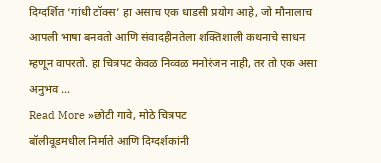दिग्दर्शित ‘गांधी टॉक्स’ हा असाच एक धाडसी प्रयोग आहे, जो मौनालाच आपली भाषा बनवतो आणि संवादहीनतेला शक्तिशाली कथनाचे साधन म्हणून वापरतो. हा चित्रपट केवळ निव्वळ मनोरंजन नाही, तर तो एक असा अनुभव …
Read More »छोटी गावे, मोठे चित्रपट
बॉलीवूडमधील निर्माते आणि दिग्दर्शकांनी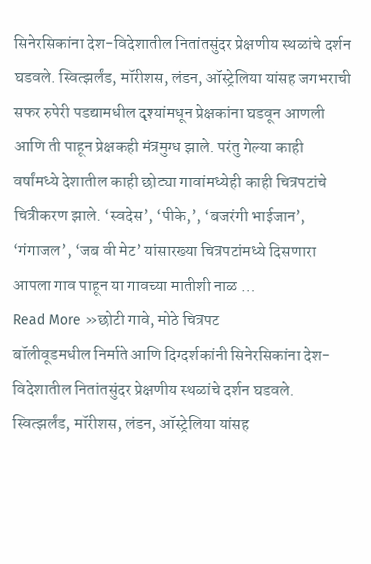सिनेरसिकांना देश-विदेशातील नितांतसुंदर प्रेक्षणीय स्थळांचे दर्शन घडवले. स्वित्झर्लंड, मॉरीशस, लंडन, ऑस्ट्रेलिया यांसह जगभराची सफर रुपेरी पडद्यामधील दृश्यांमधून प्रेक्षकांना घडवून आणली आणि ती पाहून प्रेक्षकही मंत्रमुग्ध झाले. परंतु गेल्या काही वर्षांमध्ये देशातील काही छोट्या गावांमध्येही काही चित्रपटांचे चित्रीकरण झाले. ‘स्वदेस’, ‘पीके,’, ‘बजरंगी भाईजान’, ‘गंगाजल’, ‘जब वी मेट’ यांसारख्या चित्रपटांमध्ये दिसणारा आपला गाव पाहून या गावच्या मातीशी नाळ …
Read More »छोटी गावे, मोठे चित्रपट
बॉलीवूडमधील निर्माते आणि दिग्दर्शकांनी सिनेरसिकांना देश-विदेशातील नितांतसुंदर प्रेक्षणीय स्थळांचे दर्शन घडवले. स्वित्झर्लंड, मॉरीशस, लंडन, ऑस्ट्रेलिया यांसह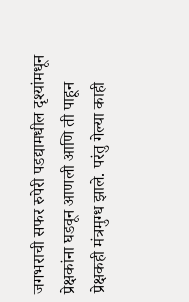जगभराची सफर रुपेरी पडद्यामधील दृश्यांमधून प्रेक्षकांना घडवून आणली आणि ती पाहून प्रेक्षकही मंत्रमुग्ध झाले. परंतु गेल्या काही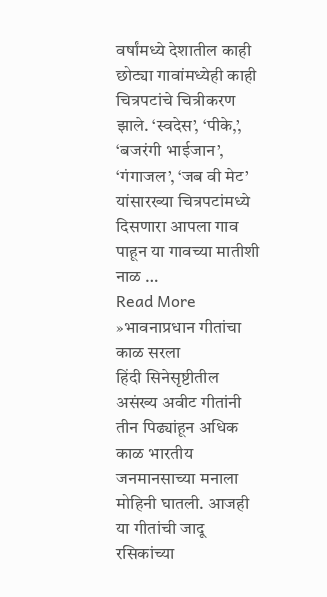वर्षांमध्ये देशातील काही छोट्या गावांमध्येही काही चित्रपटांचे चित्रीकरण झाले. ‘स्वदेस’, ‘पीके,’, ‘बजरंगी भाईजान’, ‘गंगाजल’, ‘जब वी मेट’ यांसारख्या चित्रपटांमध्ये दिसणारा आपला गाव पाहून या गावच्या मातीशी नाळ …
Read More »भावनाप्रधान गीतांचा काळ सरला
हिंदी सिनेसृष्टीतील असंख्य अवीट गीतांनी तीन पिढ्यांहून अधिक काळ भारतीय जनमानसाच्या मनाला मोहिनी घातली. आजही या गीतांची जादू रसिकांच्या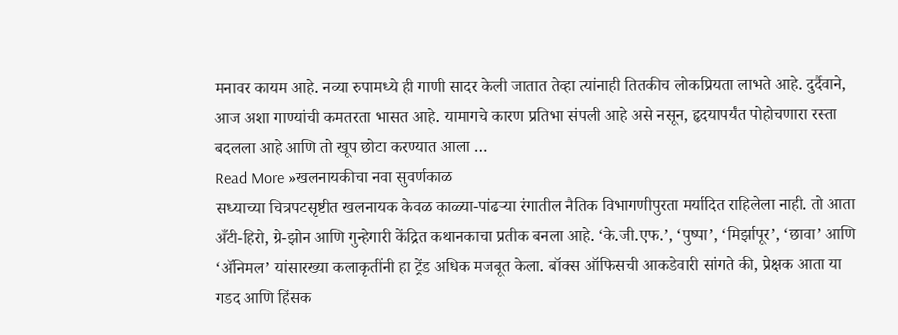मनावर कायम आहे. नव्या रुपामध्ये ही गाणी सादर केली जातात तेव्हा त्यांनाही तितकीच लोकप्रियता लाभते आहे. दुर्दैवाने, आज अशा गाण्यांची कमतरता भासत आहे. यामागचे कारण प्रतिभा संपली आहे असे नसून, हृदयापर्यंत पोहोचणारा रस्ता बदलला आहे आणि तो खूप छोटा करण्यात आला …
Read More »खलनायकीचा नवा सुवर्णकाळ
सध्याच्या चित्रपटसृष्टीत खलनायक केवळ काळ्या-पांढऱ्या रंगातील नैतिक विभागणीपुरता मर्यादित राहिलेला नाही. तो आता अँटी-हिरो, ग्रे-झोन आणि गुन्हेगारी केंद्रित कथानकाचा प्रतीक बनला आहे. ‘के.जी.एफ.’, ‘पुष्पा’, ‘मिर्झापूर’, ‘छावा’ आणि ‘ॲनिमल’ यांसारख्या कलाकृतींनी हा ट्रेंड अधिक मजबूत केला. बॉक्स ऑफिसची आकडेवारी सांगते की, प्रेक्षक आता या गडद आणि हिंसक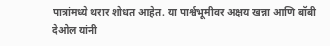पात्रांमध्ये थरार शोधत आहेत. या पार्श्वभूमीवर अक्षय खन्ना आणि बॉबी देओल यांनी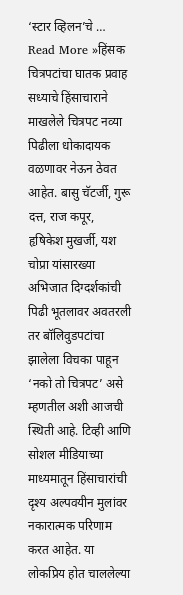‘स्टार व्हिलन’चे …
Read More »हिंसक चित्रपटांचा घातक प्रवाह
सध्याचे हिंसाचाराने माखलेले चित्रपट नव्या पिढीला धोकादायक वळणावर नेऊन ठेवत आहेत. बासु चॅटर्जी, गुरू दत्त, राज कपूर, हृषिकेश मुखर्जी, यश चोप्रा यांसारख्या अभिजात दिग्दर्शकांची पिढी भूतलावर अवतरली तर बॉलिवुडपटांचा झालेला विचका पाहून ‘नको तो चित्रपट’ असे म्हणतील अशी आजची स्थिती आहे. टिव्ही आणि सोशल मीडियाच्या माध्यमातून हिंसाचारांची दृश्य अल्पवयीन मुलांवर नकारात्मक परिणाम करत आहेत. या लोकप्रिय होत चाललेल्या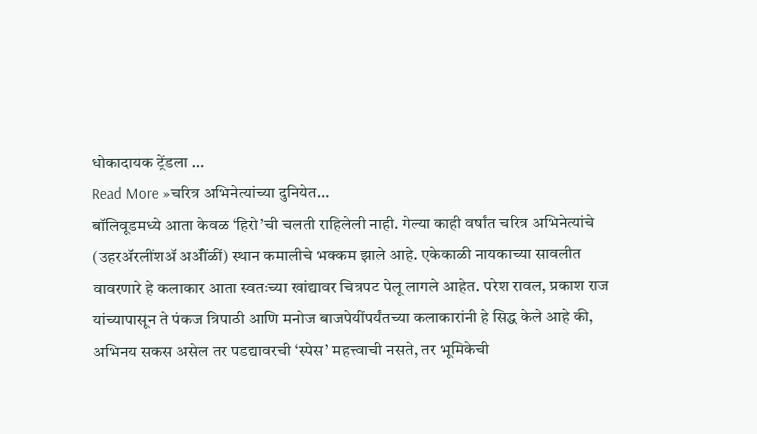धोकादायक ट्रेंडला …
Read More »चरित्र अभिनेत्यांच्या दुनियेत…
बॉलिवूडमध्ये आता केवळ ‘हिरो’ची चलती राहिलेली नाही. गेल्या काही वर्षांत चरित्र अभिनेत्यांचे (उहरॲरलींशॲ अॲींळीं) स्थान कमालीचे भक्कम झाले आहे. एकेकाळी नायकाच्या सावलीत वावरणारे हे कलाकार आता स्वतःच्या खांद्यावर चित्रपट पेलू लागले आहेत. परेश रावल, प्रकाश राज यांच्यापासून ते पंकज त्रिपाठी आणि मनोज बाजपेयींपर्यंतच्या कलाकारांनी हे सिद्ध केले आहे की, अभिनय सकस असेल तर पडद्यावरची ‘स्पेस’ महत्त्वाची नसते, तर भूमिकेची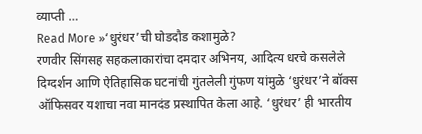व्याप्ती …
Read More »‘धुरंधर’ची घोडदौड कशामुळे?
रणवीर सिंगसह सहकलाकारांचा दमदार अभिनय, आदित्य धरचे कसलेले दिग्दर्शन आणि ऐतिहासिक घटनांची गुंतलेली गुंफण यांमुळे ‘धुरंधर’ने बॉक्स ऑफिसवर यशाचा नवा मानदंड प्रस्थापित केला आहे. ‘धुरंधर’ ही भारतीय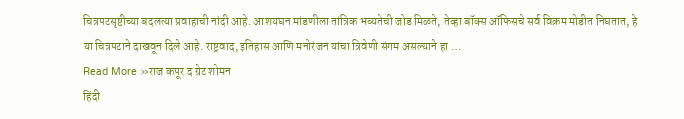चित्रपटसृष्टीच्या बदलत्या प्रवाहाची नांदी आहे. आशयघन मांडणीला तांत्रिक भव्यतेची जोड मिळते, तेव्हा बॉक्स ऑफिसचे सर्व विक्रम मोडीत निघतात, हे या चित्रपटाने दाखवून दिले आहे. राष्ट्रवाद, इतिहास आणि मनोरंजन यांचा त्रिवेणी संगम असल्याने हा …
Read More »राज कपूर द ग्रेट शोमन
हिंदी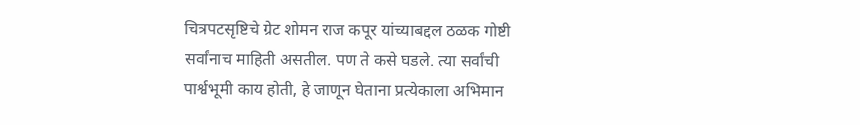चित्रपटसृष्टिचे ग्रेट शोमन राज कपूर यांच्याबद्दल ठळक गोष्टी सर्वांनाच माहिती असतील. पण ते कसे घडले. त्या सर्वांची पार्श्वभूमी काय होती, हे जाणून घेताना प्रत्येकाला अभिमान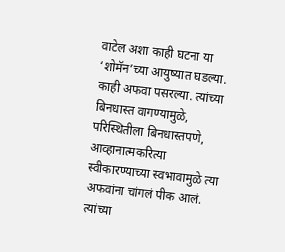वाटेल अशा काही घटना या ‘शोमॅन’च्या आयुष्यात घडल्या. काही अफवा पसरल्या. त्यांच्या बिनधास्त वागण्यामुळे, परिस्थितीला बिनधास्तपणे, आव्हानात्मकरित्या स्वीकारण्याच्या स्वभावामुळे त्या अफवांना चांगलं पीक आलं. त्यांच्या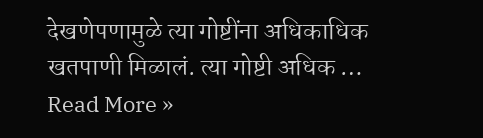देखणेपणामुळे त्या गोष्टींना अधिकाधिक खतपाणी मिळालं. त्या गोष्टी अधिक …
Read More »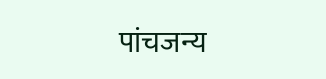पांचजन्य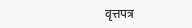वृत्तपत्र